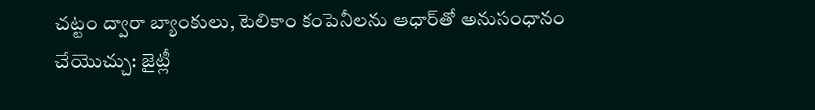చట్టం ద్వారా బ్యాంకులు, టెలికాం కంపెనీలను ఆధా‌ర్‌తో అనుసంధానం చేయొచ్చు: జైట్లీ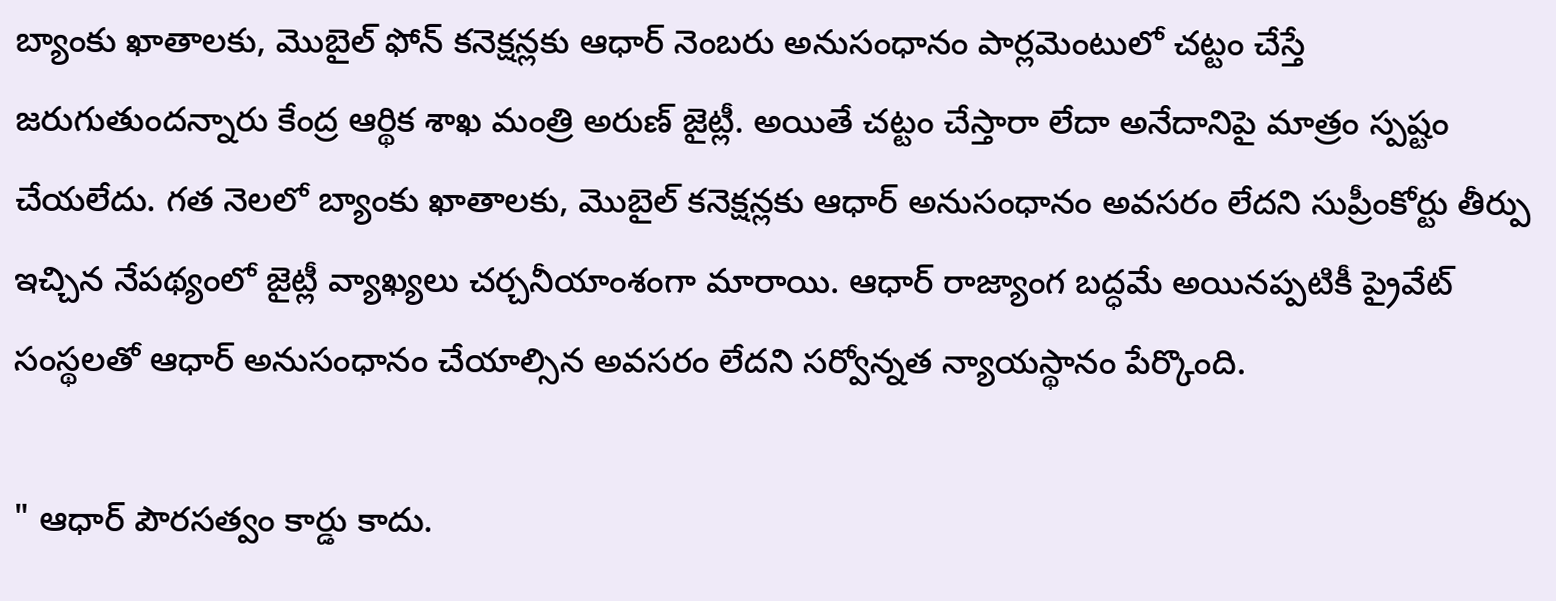బ్యాంకు ఖాతాలకు, మొబైల్ ఫోన్ కనెక్షన్లకు ఆధార్ నెంబరు అనుసంధానం పార్లమెంటులో చట్టం చేస్తే జరుగుతుందన్నారు కేంద్ర ఆర్థిక శాఖ మంత్రి అరుణ్ జైట్లీ. అయితే చట్టం చేస్తారా లేదా అనేదానిపై మాత్రం స్పష్టం చేయలేదు. గత నెలలో బ్యాంకు ఖాతాలకు, మొబైల్ కనెక్షన్లకు ఆధార్ అనుసంధానం అవసరం లేదని సుప్రీంకోర్టు తీర్పు ఇచ్చిన నేపథ్యంలో జైట్లీ వ్యాఖ్యలు చర్చనీయాంశంగా మారాయి. ఆధార్ రాజ్యాంగ బద్ధమే అయినప్పటికీ ప్రైవేట్ సంస్థలతో ఆధార్ అనుసంధానం చేయాల్సిన అవసరం లేదని సర్వోన్నత న్యాయస్థానం పేర్కొంది.

" ఆధార్ పౌరసత్వం కార్డు కాదు.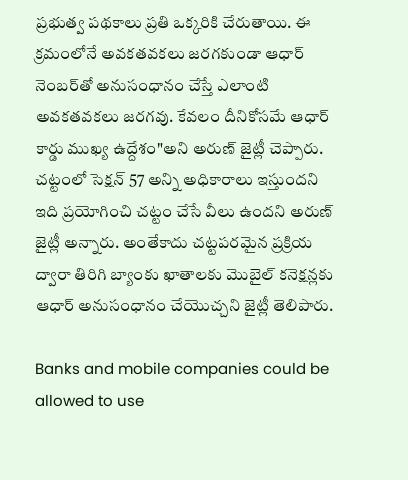ప్రభుత్వ పథకాలు ప్రతి ఒక్కరికి చేరుతాయి. ఈ క్రమంలోనే అవకతవకలు జరగకుండా ఆధార్ నెంబర్‌తో అనుసంధానం చేస్తే ఎలాంటి అవకతవకలు జరగవు. కేవలం దీనికోసమే ఆధార్ కార్డు ముఖ్య ఉద్దేశం"అని అరుణ్ జైట్లీ చెప్పారు. చట్టంలో సెక్షన్ 57 అన్ని అధికారాలు ఇస్తుందని ఇది ప్రయోగించి చట్టం చేసే వీలు ఉందని అరుణ్ జైట్లీ అన్నారు. అంతేకాదు చట్టపరమైన ప్రక్రియ ద్వారా తిరిగి బ్యాంకు ఖాతాలకు మొబైల్ కనెక్షన్లకు ఆధార్ అనుసంధానం చేయొచ్చని జైట్లీ తెలిపారు.

Banks and mobile companies could be allowed to use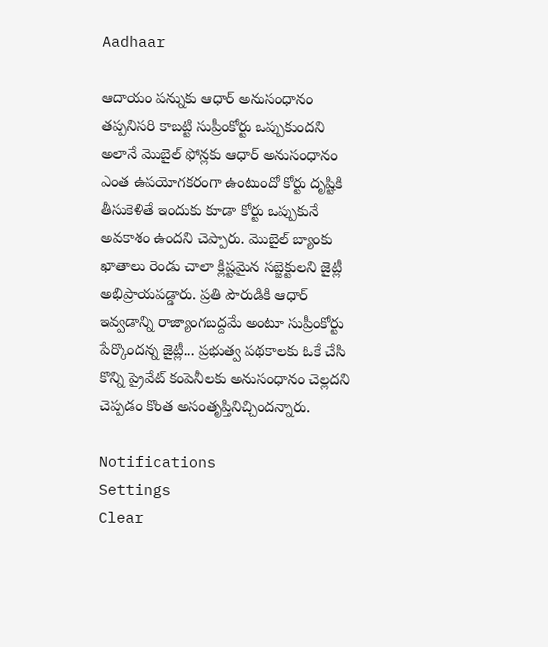Aadhaar

ఆదాయం పన్నుకు ఆధార్ అనుసంధానం తప్పనిసరి కాబట్టి సుప్రీంకోర్టు ఒప్పుకుందని అలానే మొబైల్ ఫోన్లకు ఆధార్ అనుసంధానం ఎంత ఉపయోగకరంగా ఉంటుందో కోర్టు దృష్టికి తీసుకెళితే ఇందుకు కూడా కోర్టు ఒప్పుకునే అవకాశం ఉందని చెప్పారు. మొబైల్ బ్యాంకు ఖాతాలు రెండు చాలా క్లిష్టమైన సబ్జెక్టులని జైట్లీ అభిప్రాయపడ్డారు. ప్రతి పౌరుడికి ఆధార్ ఇవ్వడాన్ని రాజ్యాంగబద్దమే అంటూ సుప్రీంకోర్టు పేర్కొందన్న జైట్లీ... ప్రభుత్వ పథకాలకు ఓకే చేసి కొన్ని ప్రైవేట్ కంపెనీలకు అనుసంధానం చెల్లదని చెప్పడం కొంత అసంతృప్తినిచ్చిందన్నారు.

Notifications
Settings
Clear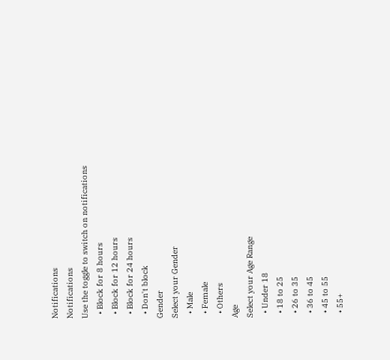Notifications
Notifications
Use the toggle to switch on notifications
  • Block for 8 hours
  • Block for 12 hours
  • Block for 24 hours
  • Don't block
Gender
Select your Gender
  • Male
  • Female
  • Others
Age
Select your Age Range
  • Under 18
  • 18 to 25
  • 26 to 35
  • 36 to 45
  • 45 to 55
  • 55+